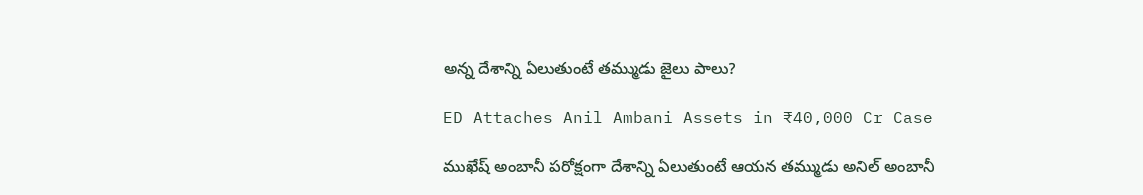అన్న దేశాన్ని ఏలుతుంటే తమ్ముడు జైలు పాలు?

ED Attaches Anil Ambani Assets in ₹40,000 Cr Case

ముఖేష్ అంబానీ పరోక్షంగా దేశాన్ని ఏలుతుంటే ఆయన తమ్ముడు అనిల్ అంబానీ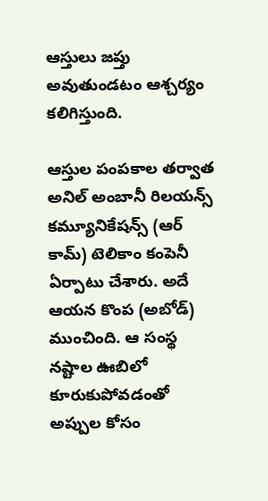ఆస్తులు జప్తు అవుతుండటం ఆశ్చర్యం కలిగిస్తుంది.

ఆస్తుల పంపకాల తర్వాత అనిల్ అంబానీ రిలయన్స్ కమ్యూనికేషన్స్ (ఆర్‌ కామ్‌) టెలికాం కంపెనీ ఏర్పాటు చేశారు. అదే ఆయన కొంప (అబోడ్) ముంచింది. ఆ సంస్థ నష్టాల ఊబిలో కూరుకుపోవడంతో అప్పుల కోసం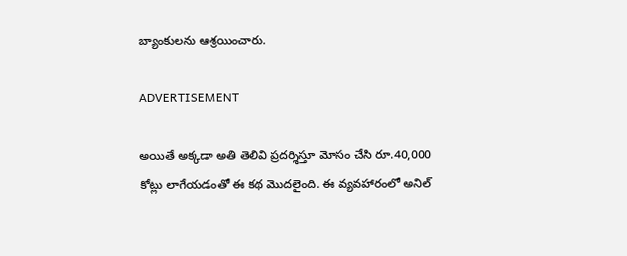బ్యాంకులను ఆశ్రయించారు.

ADVERTISEMENT

అయితే అక్కడా అతి తెలివి ప్రదర్శిస్తూ మోసం చేసి రూ.40,000 కోట్లు లాగేయడంతో ఈ కథ మొదలైంది. ఈ వ్యవహారంలో అనిల్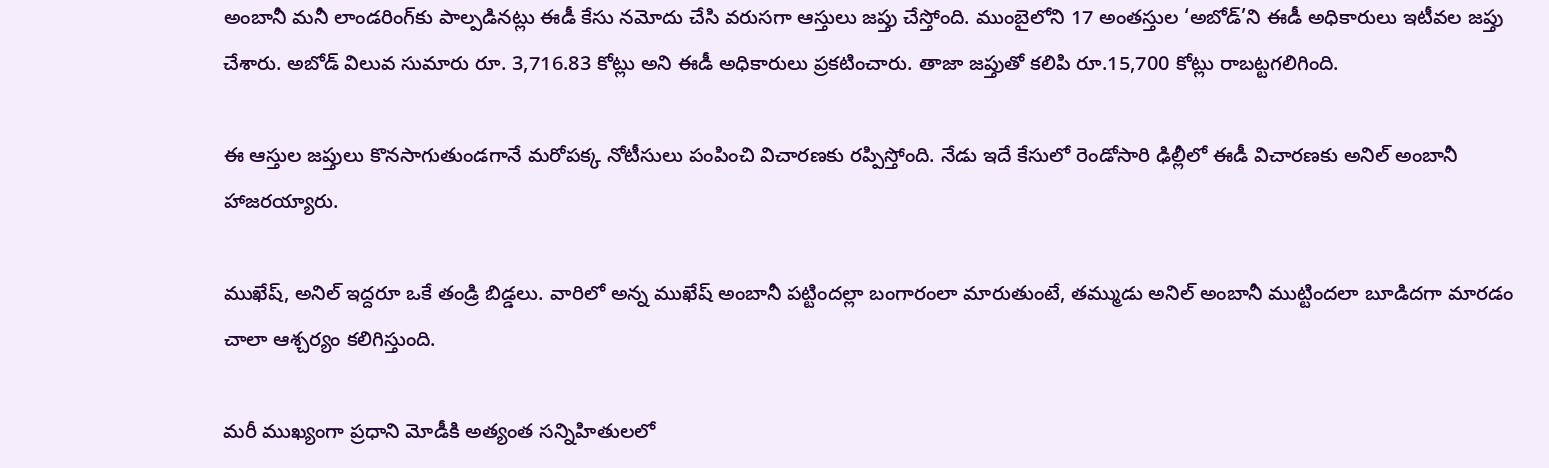అంబానీ మనీ లాండరింగ్‌కు పాల్పడినట్లు ఈడీ కేసు నమోదు చేసి వరుసగా ఆస్తులు జప్తు చేస్తోంది. ముంబైలోని 17 అంతస్తుల ‘అబోడ్’ని ఈడీ అధికారులు ఇటీవల జప్తు చేశారు. అబోడ్ విలువ సుమారు రూ. 3,716.83 కోట్లు అని ఈడీ అధికారులు ప్రకటించారు. తాజా జప్తుతో కలిపి రూ.15,700 కోట్లు రాబట్టగలిగింది.

ఈ ఆస్తుల జప్తులు కొనసాగుతుండగానే మరోపక్క నోటీసులు పంపించి విచారణకు రప్పిస్తోంది. నేడు ఇదే కేసులో రెండోసారి ఢిల్లీలో ఈడీ విచారణకు అనిల్ అంబానీ హాజరయ్యారు.

ముఖేష్, అనిల్ ఇద్దరూ ఒకే తండ్రి బిడ్డలు. వారిలో అన్న ముఖేష్ అంబానీ పట్టిందల్లా బంగారంలా మారుతుంటే, తమ్ముడు అనిల్ అంబానీ ముట్టిందలా బూడిదగా మారడం చాలా ఆశ్చర్యం కలిగిస్తుంది.

మరీ ముఖ్యంగా ప్రధాని మోడీకి అత్యంత సన్నిహితులలో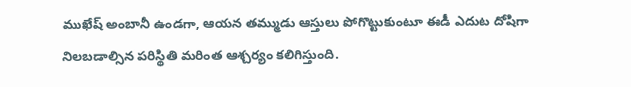ముఖేష్ అంబానీ ఉండగా, ఆయన తమ్ముడు ఆస్తులు పోగొట్టుకుంటూ ఈడీ ఎదుట దోషిగా నిలబడాల్సిన పరిస్థితి మరింత ఆశ్చర్యం కలిగిస్తుంది.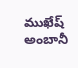ముఖేష్ అంబానీ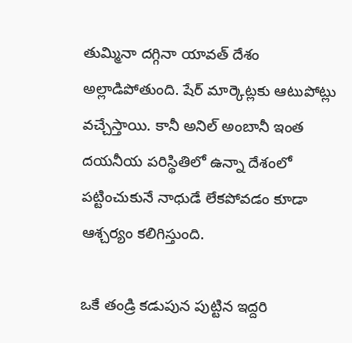తుమ్మినా దగ్గినా యావత్ దేశం అల్లాడిపోతుంది. షేర్ మార్కెట్లకు ఆటుపోట్లు వచ్చేస్తాయి. కానీ అనిల్ అంబానీ ఇంత దయనీయ పరిస్థితిలో ఉన్నా దేశంలో పట్టించుకునే నాధుడే లేకపోవడం కూడా ఆశ్చర్యం కలిగిస్తుంది.

ఒకే తండ్రి కడుపున పుట్టిన ఇద్దరి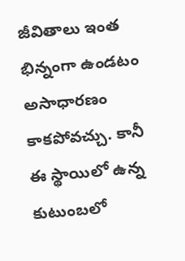జీవితాలు ఇంత భిన్నంగా ఉండటం అసాధారణం కాకపోవచ్చు. కానీ ఈ స్థాయిలో ఉన్న కుటుంబలో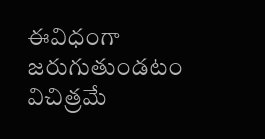ఈవిధంగా జరుగుతుండటం విచిత్రమే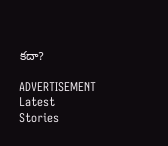కదా?

ADVERTISEMENT
Latest Stories